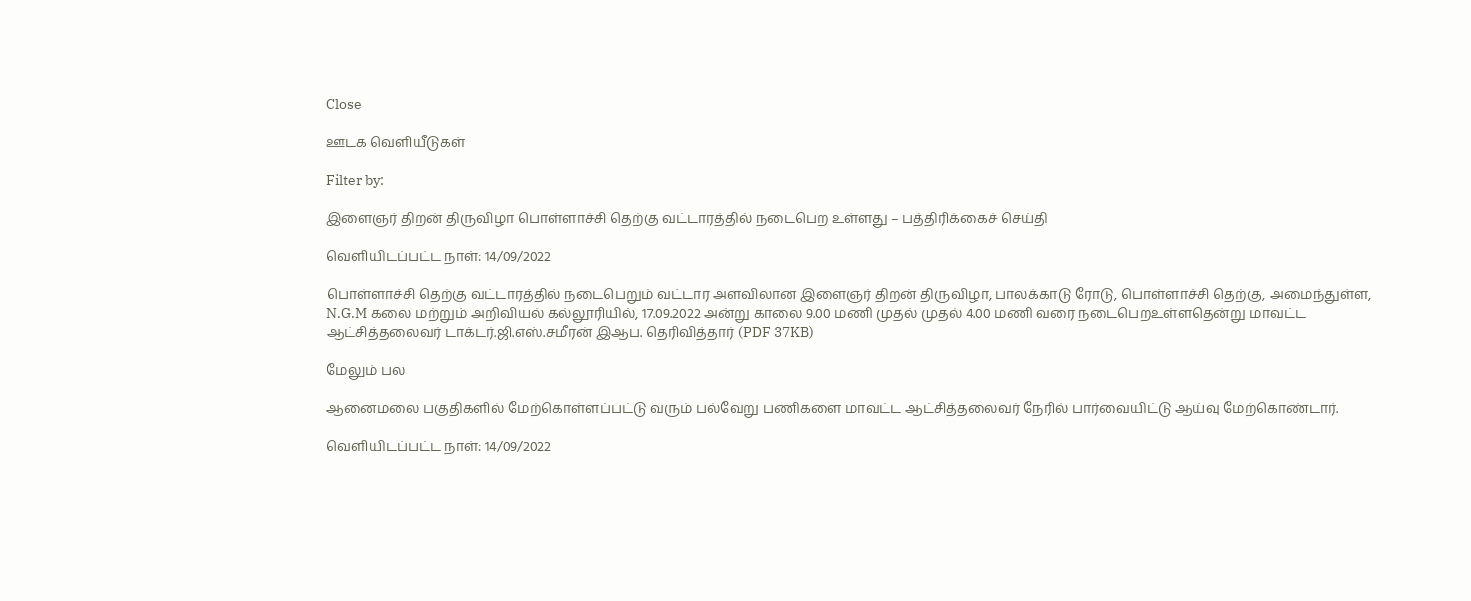Close

ஊடக வெளியீடுகள்

Filter by:

இளைஞர் திறன் திருவிழா பொள்ளாச்சி தெற்கு வட்டாரத்தில் நடைபெற உள்ளது – பத்திரிக்கைச் செய்தி

வெளியிடப்பட்ட நாள்: 14/09/2022

பொள்ளாச்சி தெற்கு வட்டாரத்தில் நடைபெறும் வட்டார அளவிலான இளைஞர் திறன் திருவிழா, பாலக்காடு ரோடு, பொள்ளாச்சி தெற்கு, அமைந்துள்ள, N.G.M கலை மற்றும் அறிவியல் கல்லூரியில், 17.09.2022 அன்று காலை 9.00 மணி முதல் முதல் 4.00 மணி வரை நடைபெறஉள்ளதென்று மாவட்ட ஆட்சித்தலைவர் டாக்டர்.ஜி.எஸ்.சமீரன் இஆப. தெரிவித்தார் (PDF 37KB)

மேலும் பல

ஆனைமலை பகுதிகளில் மேற்கொள்ளப்பட்டு வரும் பல்வேறு பணிகளை மாவட்ட ஆட்சித்தலைவர் நேரில் பார்வையிட்டு ஆய்வு மேற்கொண்டார்.

வெளியிடப்பட்ட நாள்: 14/09/2022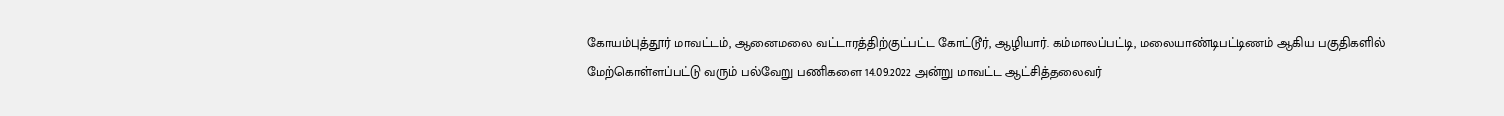கோயம்புத்தூர் மாவட்டம், ஆனைமலை வட்டாரத்திற்குட்பட்ட கோட்டூர், ஆழியார். கம்மாலப்பட்டி, மலையாண்டிபட்டிணம் ஆகிய பகுதிகளில் மேற்கொள்ளப்பட்டு வரும் பல்வேறு பணிகளை 14.09.2022 அன்று மாவட்ட ஆட்சித்தலைவர்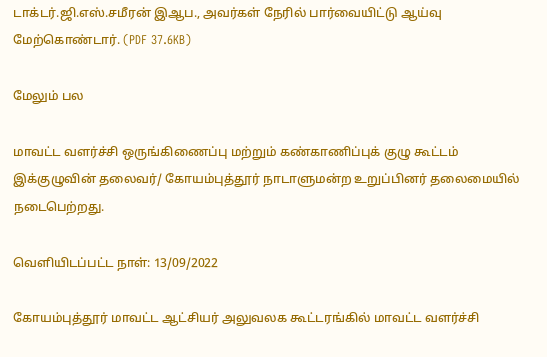டாக்டர்.ஜி.எஸ்.சமீரன் இஆப., அவர்கள் நேரில் பார்வையிட்டு ஆய்வு மேற்கொண்டார். (PDF 37.6KB)

மேலும் பல

மாவட்ட வளர்ச்சி ஒருங்கிணைப்பு மற்றும் கண்காணிப்புக் குழு கூட்டம் இக்குழுவின் தலைவர்/ கோயம்புத்தூர் நாடாளுமன்ற உறுப்பினர் தலைமையில் நடைபெற்றது.

வெளியிடப்பட்ட நாள்: 13/09/2022

கோயம்புத்தூர் மாவட்ட ஆட்சியர் அலுவலக கூட்டரங்கில் மாவட்ட வளர்ச்சி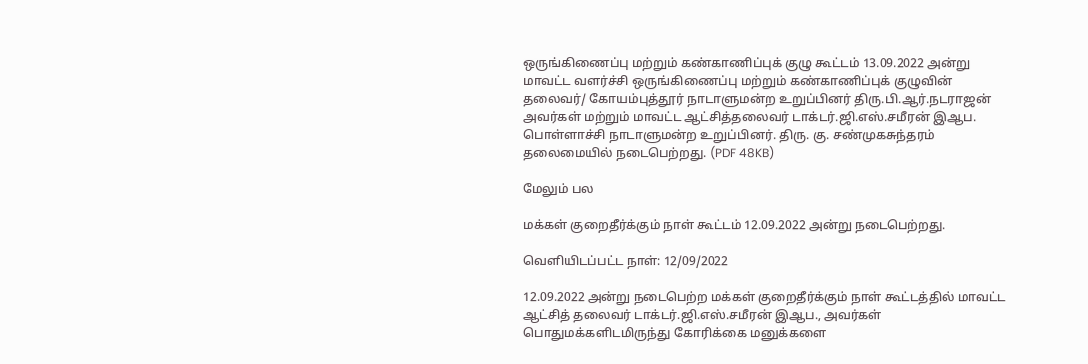ஒருங்கிணைப்பு மற்றும் கண்காணிப்புக் குழு கூட்டம் 13.09.2022 அன்று மாவட்ட வளர்ச்சி ஒருங்கிணைப்பு மற்றும் கண்காணிப்புக் குழுவின் தலைவர்/ கோயம்புத்தூர் நாடாளுமன்ற உறுப்பினர் திரு.பி.ஆர்.நடராஜன் அவர்கள் மற்றும் மாவட்ட ஆட்சித்தலைவர் டாக்டர்.ஜி.எஸ்.சமீரன் இஆப. பொள்ளாச்சி நாடாளுமன்ற உறுப்பினர். திரு. கு. சண்முகசுந்தரம் தலைமையில் நடைபெற்றது. (PDF 48KB)

மேலும் பல

மக்கள் குறைதீர்க்கும் நாள் கூட்டம் 12.09.2022 அன்று நடைபெற்றது.

வெளியிடப்பட்ட நாள்: 12/09/2022

12.09.2022 அன்று நடைபெற்ற மக்கள் குறைதீர்க்கும் நாள் கூட்டத்தில் மாவட்ட ஆட்சித் தலைவர் டாக்டர்.ஜி.எஸ்.சமீரன் இஆப., அவர்கள் பொதுமக்களிடமிருந்து கோரிக்கை மனுக்களை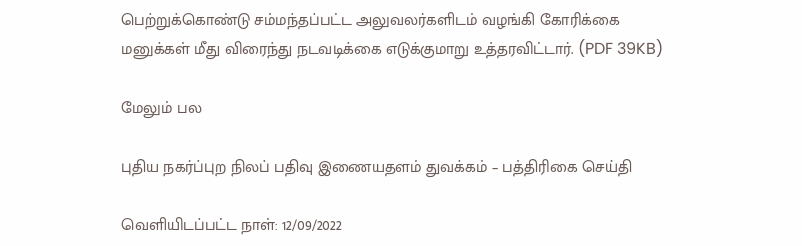பெற்றுக்கொண்டு சம்மந்தப்பட்ட அலுவலர்களிடம் வழங்கி கோரிக்கை மனுக்கள் மீது விரைந்து நடவடிக்கை எடுக்குமாறு உத்தரவிட்டார். (PDF 39KB)

மேலும் பல

புதிய நகர்ப்புற நிலப் பதிவு இணையதளம் துவக்கம் – பத்திரிகை செய்தி

வெளியிடப்பட்ட நாள்: 12/09/2022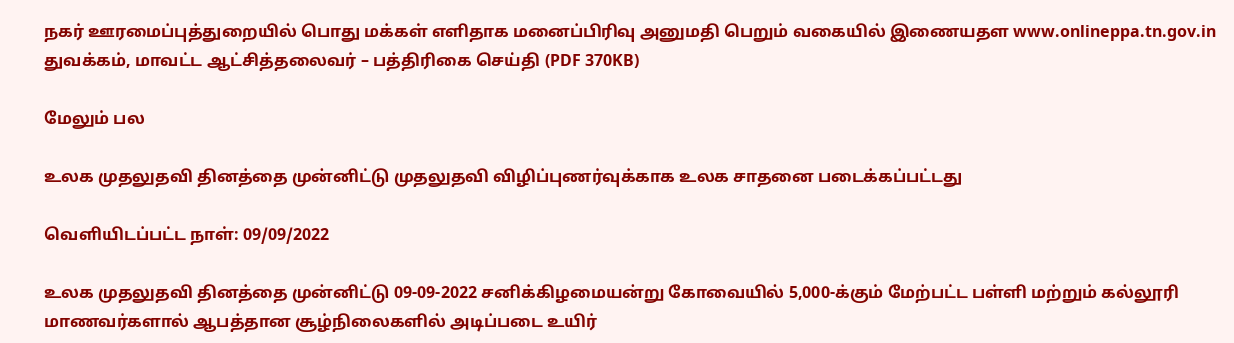நகர் ஊரமைப்புத்துறையில் பொது மக்கள் எளிதாக மனைப்பிரிவு அனுமதி பெறும் வகையில் இணையதள www.onlineppa.tn.gov.in துவக்கம், மாவட்ட ஆட்சித்தலைவர் – பத்திரிகை செய்தி (PDF 370KB)

மேலும் பல

உலக முதலுதவி தினத்தை முன்னிட்டு முதலுதவி விழிப்புணர்வுக்காக உலக சாதனை படைக்கப்பட்டது

வெளியிடப்பட்ட நாள்: 09/09/2022

உலக முதலுதவி தினத்தை முன்னிட்டு 09-09-2022 சனிக்கிழமையன்று கோவையில் 5,000-க்கும் மேற்பட்ட பள்ளி மற்றும் கல்லூரி மாணவர்களால் ஆபத்தான சூழ்நிலைகளில் அடிப்படை உயிர்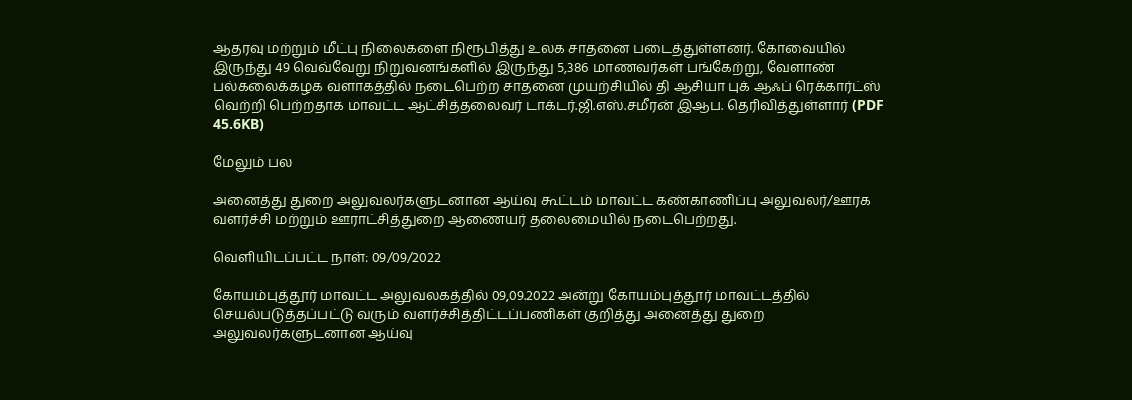ஆதரவு மற்றும் மீட்பு நிலைகளை நிரூபித்து உலக சாதனை படைத்துள்ளனர். கோவையில் இருந்து 49 வெவ்வேறு நிறுவனங்களில் இருந்து 5,386 மாணவர்கள் பங்கேற்று, வேளாண் பல்கலைக்கழக வளாகத்தில் நடைபெற்ற சாதனை முயற்சியில் தி ஆசியா புக் ஆஃப் ரெக்கார்ட்ஸ் வெற்றி பெற்றதாக மாவட்ட ஆட்சித்தலைவர் டாக்டர்.ஜி.எஸ்.சமீரன் இஆப. தெரிவித்துள்ளார் (PDF 45.6KB)

மேலும் பல

அனைத்து துறை அலுவலர்களுடனான ஆய்வு கூட்டம் மாவட்ட கண்காணிப்பு அலுவலர்/ஊரக வளர்ச்சி மற்றும் ஊராட்சித்துறை ஆணையர் தலைமையில் நடைபெற்றது.

வெளியிடப்பட்ட நாள்: 09/09/2022

கோயம்புத்தூர் மாவட்ட அலுவலகத்தில் 09,09.2022 அன்று கோயம்புத்தூர் மாவட்டத்தில் செயல்படுத்தப்பட்டு வரும் வளர்ச்சித்திட்டப்பணிகள் குறித்து அனைத்து துறை அலுவலர்களுடனான ஆய்வு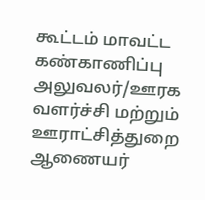கூட்டம் மாவட்ட கண்காணிப்பு அலுவலர்/ஊரக வளர்ச்சி மற்றும் ஊராட்சித்துறை ஆணையர்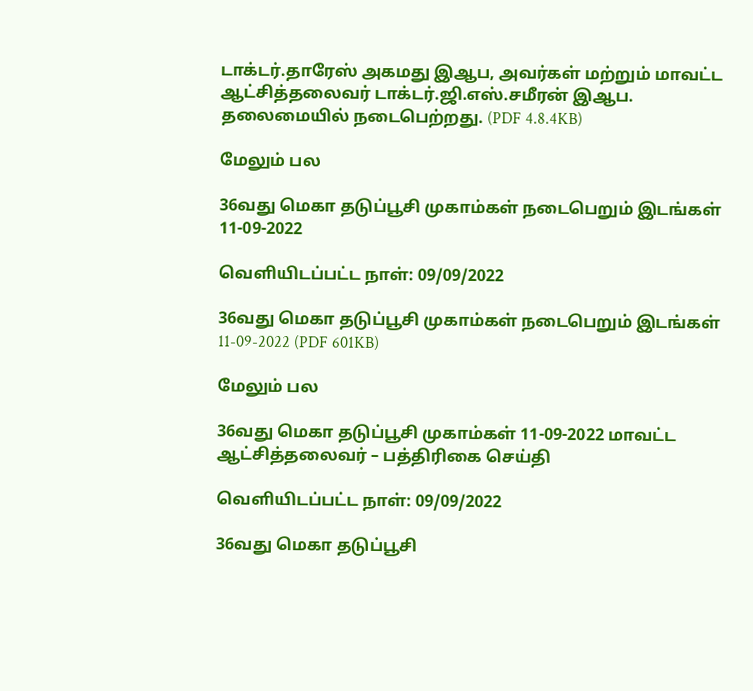டாக்டர்.தாரேஸ் அகமது இஆப, அவர்கள் மற்றும் மாவட்ட ஆட்சித்தலைவர் டாக்டர்.ஜி.எஸ்.சமீரன் இஆப. தலைமையில் நடைபெற்றது. (PDF 4.8.4KB)

மேலும் பல

36வது மெகா தடுப்பூசி முகாம்கள் நடைபெறும் இடங்கள் 11-09-2022

வெளியிடப்பட்ட நாள்: 09/09/2022

36வது மெகா தடுப்பூசி முகாம்கள் நடைபெறும் இடங்கள் 11-09-2022 (PDF 601KB)

மேலும் பல

36வது மெகா தடுப்பூசி முகாம்கள் 11-09-2022 மாவட்ட ஆட்சித்தலைவர் – பத்திரிகை செய்தி

வெளியிடப்பட்ட நாள்: 09/09/2022

36வது மெகா தடுப்பூசி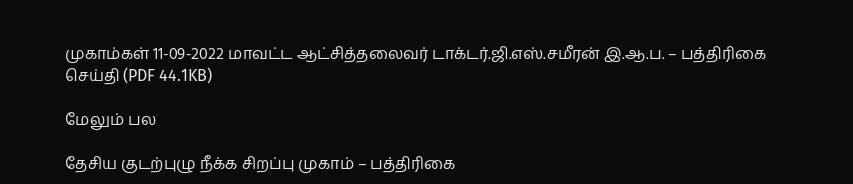முகாம்கள் 11-09-2022 மாவட்ட ஆட்சித்தலைவர் டாக்டர்.ஜி.எஸ்.சமீரன் இ.ஆ.ப. – பத்திரிகை செய்தி (PDF 44.1KB)

மேலும் பல

தேசிய குடற்புழு நீக்க சிறப்பு முகாம் – பத்திரிகை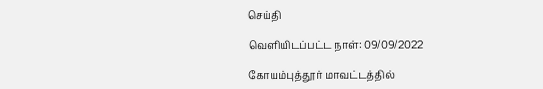செய்தி

வெளியிடப்பட்ட நாள்: 09/09/2022

கோயம்புத்தூர் மாவட்டத்தில்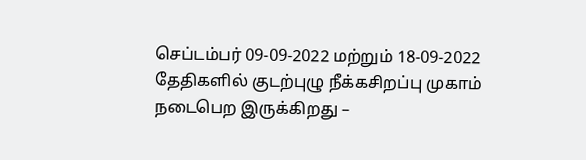செப்டம்பர் 09-09-2022 மற்றும் 18-09-2022 தேதிகளில் குடற்புழு நீக்கசிறப்பு முகாம் நடைபெற இருக்கிறது –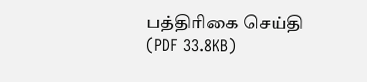பத்திரிகை செய்தி (PDF 33.8KB)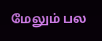மேலும் பல